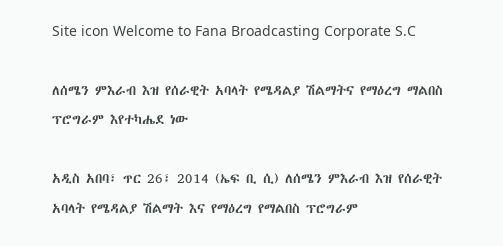Site icon Welcome to Fana Broadcasting Corporate S.C

ለሰሜን ምእራብ እዝ የሰራዊት አባላት የሜዳልያ ሽልማትና የማዕረግ ማልበስ ፕሮግራም እየተካሔደ ነው

አዲስ አበባ፣ ጥር 26፣ 2014 (ኤፍ ቢ ሲ) ለሰሜን ምእራብ እዝ የሰራዊት አባላት የሜዳልያ ሽልማት እና የማዕረግ የማልበስ ፕሮግራም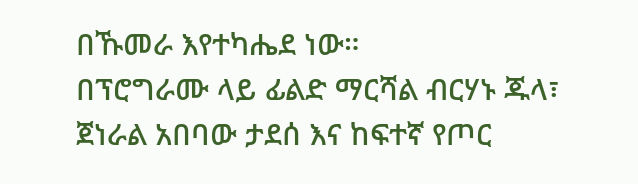በኹመራ እየተካሔደ ነው።
በፕሮግራሙ ላይ ፊልድ ማርሻል ብርሃኑ ጁላ፣ ጀነራል አበባው ታደሰ እና ከፍተኛ የጦር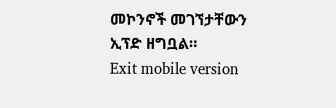መኮንኖች መገኘታቸውን ኢፕድ ዘግቧል።
Exit mobile version